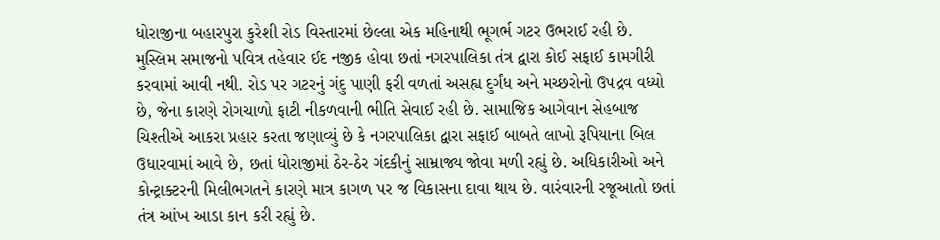ધોરાજીના બહારપુરા કુરેશી રોડ વિસ્તારમાં છેલ્લા એક મહિનાથી ભૂગર્ભ ગટર ઉભરાઈ રહી છે.
મુસ્લિમ સમાજનો પવિત્ર તહેવાર ઈદ નજીક હોવા છતાં નગરપાલિકા તંત્ર દ્વારા કોઈ સફાઈ કામગીરી કરવામાં આવી નથી. રોડ પર ગટરનું ગંદુ પાણી ફરી વળતાં અસહ્ય દુર્ગંધ અને મચ્છરોનો ઉપદ્રવ વધ્યો છે, જેના કારણે રોગચાળો ફાટી નીકળવાની ભીતિ સેવાઈ રહી છે. સામાજિક આગેવાન સેહબાજ ચિશ્તીએ આકરા પ્રહાર કરતા જણાવ્યું છે કે નગરપાલિકા દ્વારા સફાઈ બાબતે લાખો રૂપિયાના બિલ ઉધારવામાં આવે છે, છતાં ધોરાજીમાં ઠેર-ઠેર ગંદકીનું સામ્રાજ્ય જોવા મળી રહ્યું છે. અધિકારીઓ અને કોન્ટ્રાક્ટરની મિલીભગતને કારણે માત્ર કાગળ પર જ વિકાસના દાવા થાય છે. વારંવારની રજૂઆતો છતાં તંત્ર આંખ આડા કાન કરી રહ્યું છે.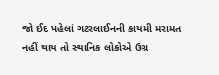જો ઈદ પહેલાં ગટરલાઈનની કાયમી મરામત નહીં થાય તો સ્થાનિક લોકોએ ઉગ્ર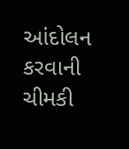આંદોલન કરવાની ચીમકી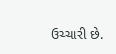ઉચ્ચારી છે.